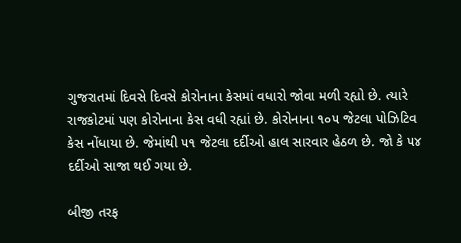ગુજરાતમાં દિવસે દિવસે કોરોનાના કેસમાં વધારો જોવા મળી રહ્યો છે. ત્યારે રાજકોટમાં પણ કોરોનાના કેસ વધી રહ્યાં છે. કોરોનાના ૧૦૫ જેટલા પોઝિટિવ કેસ નોંધાયા છે. જેમાંથી ૫૧ જેટલા દર્દીઓ હાલ સારવાર હેઠળ છે. જો કે ૫૪ દર્દીઓ સાજા થઈ ગયા છે.

બીજી તરફ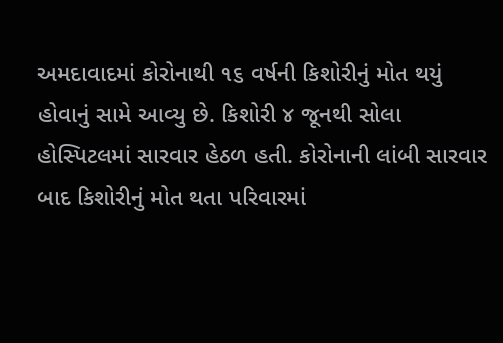અમદાવાદમાં કોરોનાથી ૧૬ વર્ષની કિશોરીનું મોત થયું હોવાનું સામે આવ્યુ છે. કિશોરી ૪ જૂનથી સોલા હોસ્પિટલમાં સારવાર હેઠળ હતી. કોરોનાની લાંબી સારવાર બાદ કિશોરીનું મોત થતા પરિવારમાં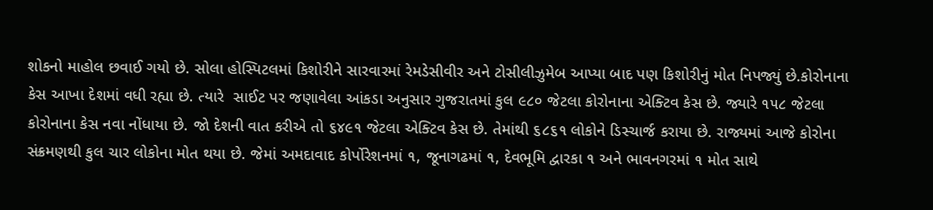શોકનો માહોલ છવાઈ ગયો છે. સોલા હોસ્પિટલમાં કિશોરીને સારવારમાં રેમડેસીવીર અને ટોસીલીઝુમેબ આપ્યા બાદ પણ કિશોરીનું મોત નિપજ્યું છે.કોરોનાના કેસ આખા દેશમાં વધી રહ્યા છે. ત્યારે  સાઈટ પર જણાવેલા આંકડા અનુસાર ગુજરાતમાં કુલ ૯૮૦ જેટલા કોરોનાના એક્ટિવ કેસ છે. જ્યારે ૧૫૮ જેટલા કોરોનાના કેસ નવા નોંધાયા છે. જો દેશની વાત કરીએ તો ૬૪૯૧ જેટલા એક્ટિવ કેસ છે. તેમાંથી ૬૮૬૧ લોકોને ડિસ્ચાર્જ કરાયા છે. રાજ્યમાં આજે કોરોના સંક્રમણથી કુલ ચાર લોકોના મોત થયા છે. જેમાં અમદાવાદ કોર્પોરેશનમાં ૧, જૂનાગઢમાં ૧, દેવભૂમિ દ્વારકા ૧ અને ભાવનગરમાં ૧ મોત સાથે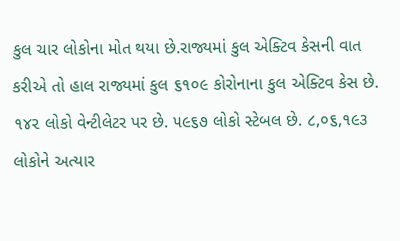કુલ ચાર લોકોના મોત થયા છે.રાજ્યમાં કુલ એક્ટિવ કેસની વાત કરીએ તો હાલ રાજ્યમાં કુલ ૬૧૦૯ કોરોનાના કુલ એક્ટિવ કેસ છે. ૧૪૨ લોકો વેન્ટીલેટર પર છે. ૫૯૬૭ લોકો સ્ટેબલ છે. ૮,૦૬,૧૯૩ લોકોને અત્યાર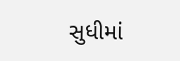સુધીમાં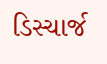ડિસ્ચાર્જ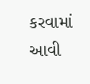કરવામાં આવી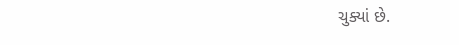ચુક્યાં છે.